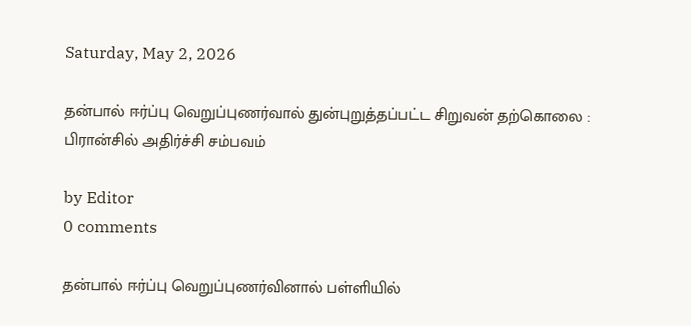Saturday, May 2, 2026

தன்பால் ஈர்ப்பு வெறுப்புணர்வால் துன்புறுத்தப்பட்ட சிறுவன் தற்கொலை : பிரான்சில் அதிர்ச்சி சம்பவம்

by Editor
0 comments

தன்பால் ஈர்ப்பு வெறுப்புணர்வினால் பள்ளியில்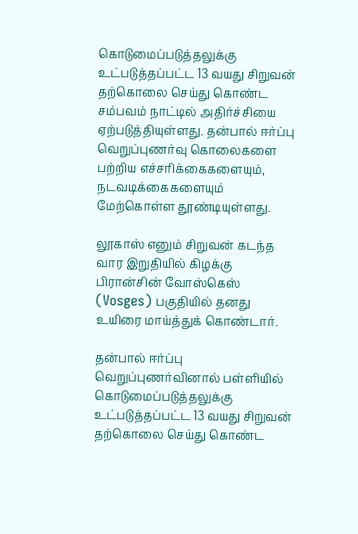கொடுமைப்படுத்தலுக்கு உட்படுத்தப்பட்ட 13 வயது சிறுவன் தற்கொலை செய்து கொண்ட சம்பவம் நாட்டில் அதிர்ச்சியை ஏற்படுத்தியுள்ளது. தன்பால் ஈர்ப்பு வெறுப்புணர்வு கொலைகளை பற்றிய எச்சரிக்கைகளையும், நடவடிக்கைகளையும் மேற்கொள்ள தூண்டியுள்ளது.

லூகாஸ் எனும் சிறுவன் கடந்த வார இறுதியில் கிழக்கு பிரான்சின் வோஸ்கெஸ் (Vosges) பகுதியில் தனது உயிரை மாய்த்துக் கொண்டார்.

தன்பால் ஈர்ப்பு வெறுப்புணர்வினால் பள்ளியில் கொடுமைப்படுத்தலுக்கு உட்படுத்தப்பட்ட 13 வயது சிறுவன் தற்கொலை செய்து கொண்ட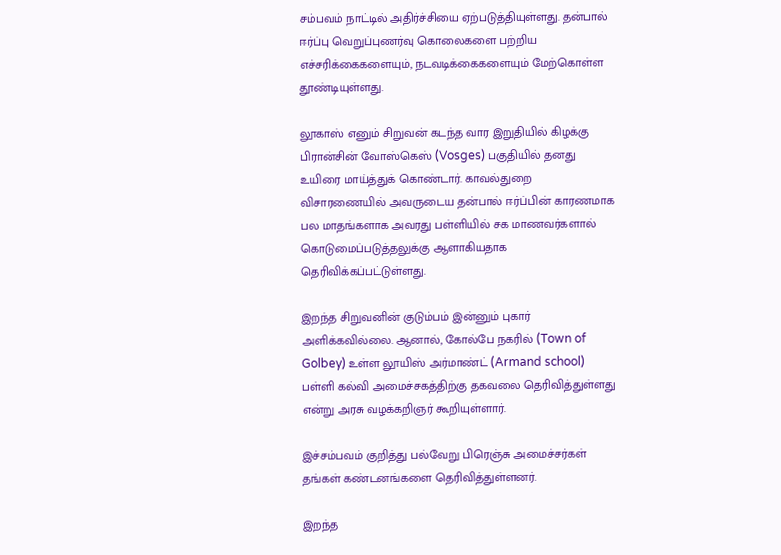சம்பவம் நாட்டில் அதிர்ச்சியை ஏற்படுத்தியுள்ளது. தன்பால் ஈர்ப்பு வெறுப்புணர்வு கொலைகளை பற்றிய எச்சரிக்கைகளையும், நடவடிக்கைகளையும் மேற்கொள்ள தூண்டியுள்ளது.

லூகாஸ் எனும் சிறுவன் கடந்த வார இறுதியில் கிழக்கு பிரான்சின் வோஸ்கெஸ் (Vosges) பகுதியில் தனது உயிரை மாய்த்துக் கொண்டார். காவல்துறை விசாரணையில் அவருடைய தன்பால் ஈர்ப்பின் காரணமாக பல மாதங்களாக அவரது பள்ளியில் சக மாணவர்களால் கொடுமைப்படுத்தலுக்கு ஆளாகியதாக தெரிவிக்கப்பட்டுள்ளது.

இறந்த சிறுவனின் குடும்பம் இன்னும் புகார் அளிக்கவில்லை. ஆனால், கோல்பே நகரில் (Town of Golbey) உள்ள லூயிஸ் அர்மாண்ட் (Armand school) பள்ளி கல்வி அமைச்சகத்திற்கு தகவலை தெரிவித்துள்ளது என்று அரசு வழக்கறிஞர் கூறியுள்ளார்.

இச்சம்பவம் குறித்து பல்வேறு பிரெஞ்சு அமைச்சர்கள் தங்கள் கண்டனங்களை தெரிவித்துள்ளனர்.

இறந்த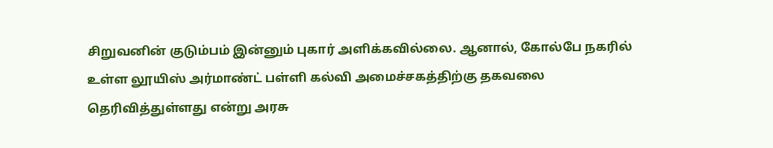சிறுவனின் குடும்பம் இன்னும் புகார் அளிக்கவில்லை. ஆனால், கோல்பே நகரில் உள்ள லூயிஸ் அர்மாண்ட் பள்ளி கல்வி அமைச்சகத்திற்கு தகவலை தெரிவித்துள்ளது என்று அரசு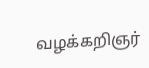வழக்கறிஞர்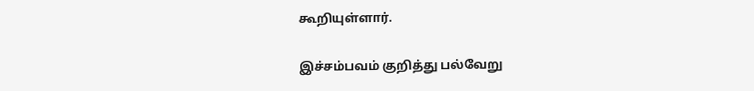கூறியுள்ளார்.

இச்சம்பவம் குறித்து பல்வேறு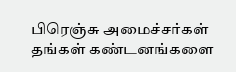பிரெஞ்சு அமைச்சர்கள் தங்கள் கண்டனங்களை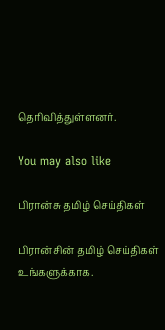தெரிவித்துள்ளனர்.

You may also like

பிரான்சு தமிழ் செய்திகள்

பிரான்சின் தமிழ் செய்திகள் உங்களுக்காக.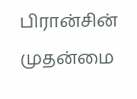பிரான்சின் முதன்மை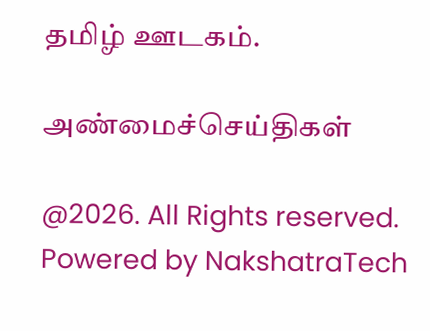தமிழ் ஊடகம்.

அண்மைச்செய்திகள்

@2026. All Rights reserved. Powered by NakshatraTech